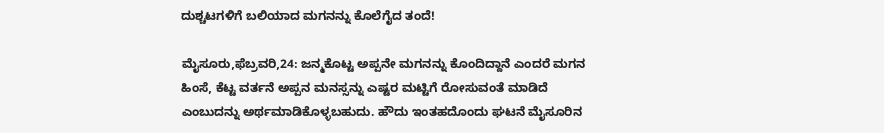ದುಶ್ಚಟಗಳಿಗೆ ಬಲಿಯಾದ ಮಗನನ್ನು ಕೊಲೆಗೈದ ತಂದೆ!

ಮೈಸೂರು,ಫೆಬ್ರವರಿ,24: ಜನ್ಮಕೊಟ್ಟ ಅಪ್ಪನೇ ಮಗನನ್ನು ಕೊಂದಿದ್ದಾನೆ ಎಂದರೆ ಮಗನ ಹಿಂಸೆ, ಕೆಟ್ಟ ವರ್ತನೆ ಅಪ್ಪನ ಮನಸ್ಸನ್ನು ಎಷ್ಟರ ಮಟ್ಟಿಗೆ ರೋಸುವಂತೆ ಮಾಡಿದೆ ಎಂಬುದನ್ನು ಅರ್ಥಮಾಡಿಕೊಳ್ಳಬಹುದು. ಹೌದು ಇಂತಹದೊಂದು ಘಟನೆ ಮೈಸೂರಿನ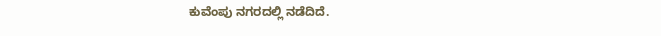ಕುವೆಂಪು ನಗರದಲ್ಲಿ ನಡೆದಿದೆ.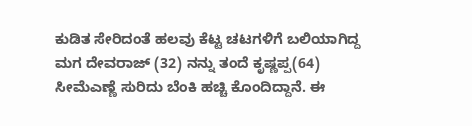ಕುಡಿತ ಸೇರಿದಂತೆ ಹಲವು ಕೆಟ್ಟ ಚಟಗಳಿಗೆ ಬಲಿಯಾಗಿದ್ದ ಮಗ ದೇವರಾಜ್ (32) ನನ್ನು ತಂದೆ ಕೃಷ್ಣಪ್ಪ(64) ಸೀಮೆಎಣ್ಣೆ ಸುರಿದು ಬೆಂಕಿ ಹಚ್ಚಿ ಕೊಂದಿದ್ದಾನೆ. ಈ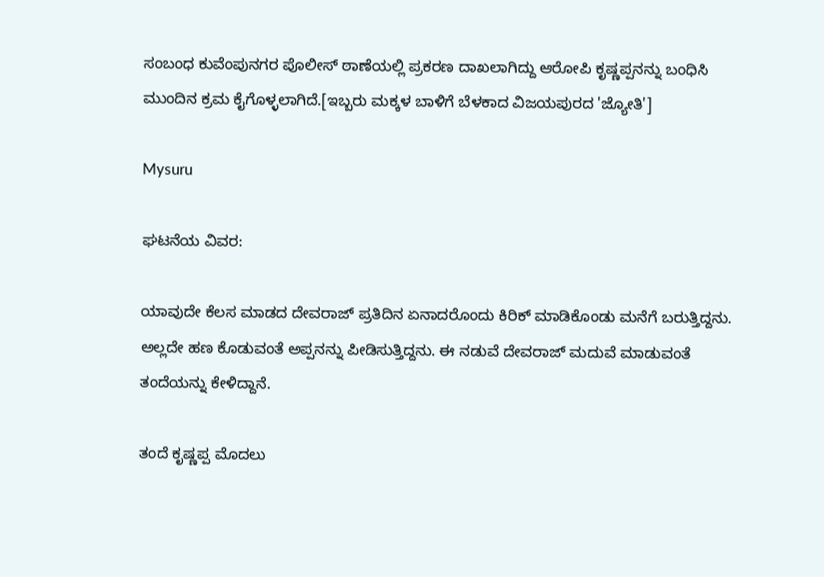ಸಂಬಂಧ ಕುವೆಂಪುನಗರ ಪೊಲೀಸ್ ಠಾಣೆಯಲ್ಲಿ ಪ್ರಕರಣ ದಾಖಲಾಗಿದ್ದು ಆರೋಪಿ ಕೃಷ್ಣಪ್ಪನನ್ನು ಬಂಧಿಸಿ ಮುಂದಿನ ಕ್ರಮ ಕೈಗೊಳ್ಳಲಾಗಿದೆ.[ಇಬ್ಬರು ಮಕ್ಕಳ ಬಾಳಿಗೆ ಬೆಳಕಾದ ವಿಜಯಪುರದ 'ಜ್ಯೋತಿ']

Mysuru

ಘಟನೆಯ ವಿವರ:

ಯಾವುದೇ ಕೆಲಸ ಮಾಡದ ದೇವರಾಜ್ ಪ್ರತಿದಿನ ಏನಾದರೊಂದು ಕಿರಿಕ್ ಮಾಡಿಕೊಂಡು ಮನೆಗೆ ಬರುತ್ತಿದ್ದನು. ಅಲ್ಲದೇ ಹಣ ಕೊಡುವಂತೆ ಅಪ್ಪನನ್ನು ಪೀಡಿಸುತ್ತಿದ್ದನು. ಈ ನಡುವೆ ದೇವರಾಜ್ ಮದುವೆ ಮಾಡುವಂತೆ ತಂದೆಯನ್ನು ಕೇಳಿದ್ದಾನೆ.

ತಂದೆ ಕೃಷ್ಣಪ್ಪ ಮೊದಲು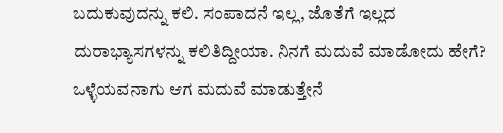ಬದುಕುವುದನ್ನು ಕಲಿ. ಸಂಪಾದನೆ ಇಲ್ಲ, ಜೊತೆಗೆ ಇಲ್ಲದ ದುರಾಭ್ಯಾಸಗಳನ್ನು ಕಲಿತಿದ್ದೀಯಾ. ನಿನಗೆ ಮದುವೆ ಮಾಡೋದು ಹೇಗೆ? ಒಳ್ಳೆಯವನಾಗು ಆಗ ಮದುವೆ ಮಾಡುತ್ತೇನೆ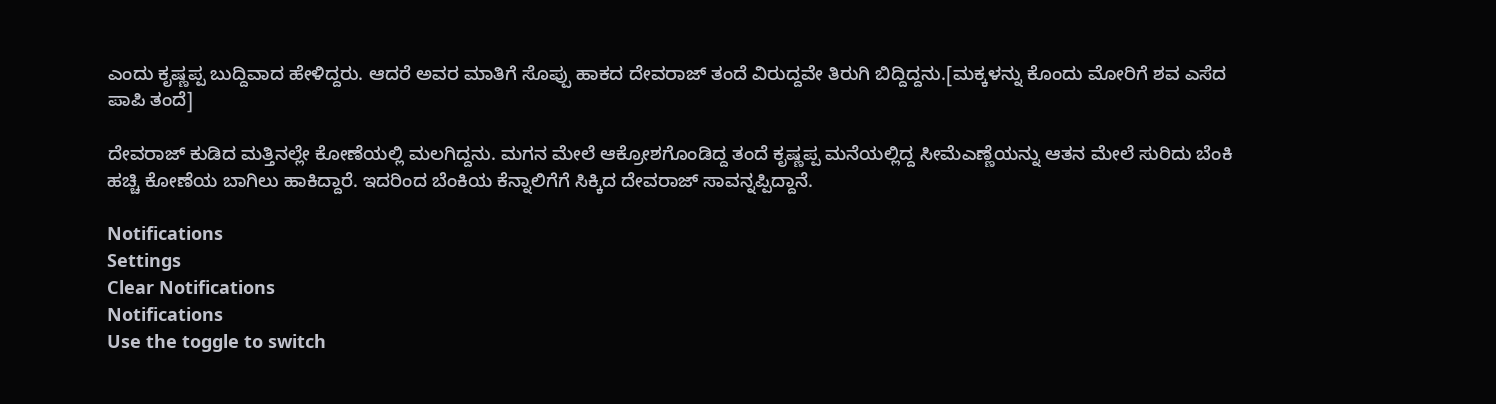ಎಂದು ಕೃಷ್ಣಪ್ಪ ಬುದ್ದಿವಾದ ಹೇಳಿದ್ದರು. ಆದರೆ ಅವರ ಮಾತಿಗೆ ಸೊಪ್ಪು ಹಾಕದ ದೇವರಾಜ್ ತಂದೆ ವಿರುದ್ದವೇ ತಿರುಗಿ ಬಿದ್ದಿದ್ದನು.[ಮಕ್ಕಳನ್ನು ಕೊಂದು ಮೋರಿಗೆ ಶವ ಎಸೆದ ಪಾಪಿ ತಂದೆ]

ದೇವರಾಜ್ ಕುಡಿದ ಮತ್ತಿನಲ್ಲೇ ಕೋಣೆಯಲ್ಲಿ ಮಲಗಿದ್ದನು. ಮಗನ ಮೇಲೆ ಆಕ್ರೋಶಗೊಂಡಿದ್ದ ತಂದೆ ಕೃಷ್ಣಪ್ಪ ಮನೆಯಲ್ಲಿದ್ದ ಸೀಮೆಎಣ್ಣೆಯನ್ನು ಆತನ ಮೇಲೆ ಸುರಿದು ಬೆಂಕಿ ಹಚ್ಚಿ ಕೋಣೆಯ ಬಾಗಿಲು ಹಾಕಿದ್ದಾರೆ. ಇದರಿಂದ ಬೆಂಕಿಯ ಕೆನ್ನಾಲಿಗೆಗೆ ಸಿಕ್ಕಿದ ದೇವರಾಜ್ ಸಾವನ್ನಪ್ಪಿದ್ದಾನೆ.

Notifications
Settings
Clear Notifications
Notifications
Use the toggle to switch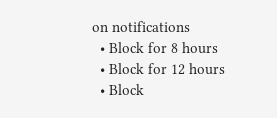on notifications
  • Block for 8 hours
  • Block for 12 hours
  • Block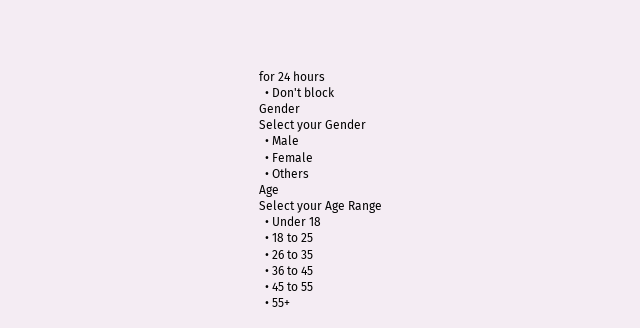for 24 hours
  • Don't block
Gender
Select your Gender
  • Male
  • Female
  • Others
Age
Select your Age Range
  • Under 18
  • 18 to 25
  • 26 to 35
  • 36 to 45
  • 45 to 55
  • 55+